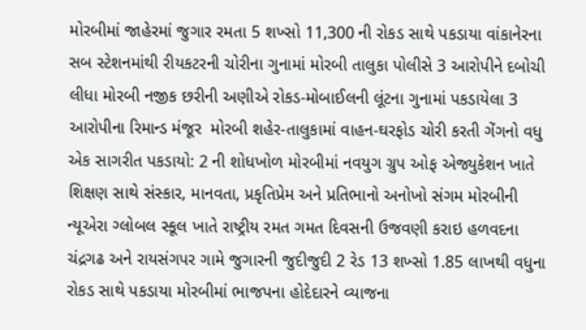મોરબીમાં જાહેરમાં જુગાર રમતા 5 શખ્સો 11,300 ની રોકડ સાથે પકડાયા વાંકાનેરના સબ સ્ટેશનમાંથી રીયકટરની ચોરીના ગુનામાં મોરબી તાલુકા પોલીસે 3 આરોપીને દબોચી લીધા મોરબી નજીક છરીની અણીએ રોકડ-મોબાઈલની લૂંટના ગુનામાં પકડાયેલા 3 આરોપીના રિમાન્ડ મંજૂર  મોરબી શહેર-તાલુકામાં વાહન-ઘરફોડ ચોરી કરતી ગેંગનો વધુ એક સાગરીત પકડાયો: 2 ની શોધખોળ મોરબીમાં નવયુગ ગ્રુપ ઓફ એજ્યુકેશન ખાતે શિક્ષણ સાથે સંસ્કાર, માનવતા, પ્રકૃતિપ્રેમ અને પ્રતિભાનો અનોખો સંગમ મોરબીની ન્યૂએરા ગ્લોબલ સ્કૂલ ખાતે રાષ્ટ્રીય રમત ગમત દિવસની ઉજવણી કરાઇ હળવદના ચંદ્રગઢ અને રાયસંગપર ગામે જુગારની જુદીજુદી 2 રેડ 13 શખ્સો 1.85 લાખથી વધુના રોકડ સાથે પકડાયા મોરબીમાં ભાજપના હોદેદારને વ્યાજના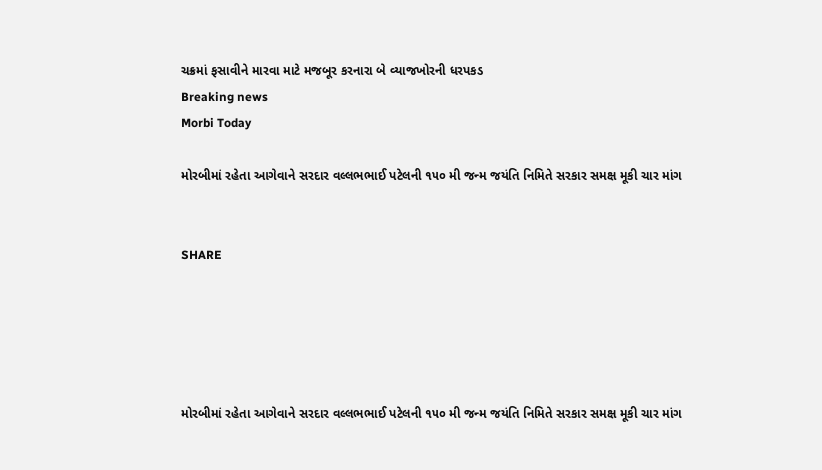ચક્રમાં ફસાવીને મારવા માટે મજબૂર કરનારા બે વ્યાજખોરની ધરપકડ
Breaking news
Morbi Today

મોરબીમાં રહેતા આગેવાને સરદાર વલ્લભભાઈ પટેલની ૧૫૦ મી જન્મ જયંતિ નિમિતે સરકાર સમક્ષ મૂકી ચાર માંગ


SHARE





મોરબીમાં રહેતા આગેવાને સરદાર વલ્લભભાઈ પટેલની ૧૫૦ મી જન્મ જયંતિ નિમિતે સરકાર સમક્ષ મૂકી ચાર માંગ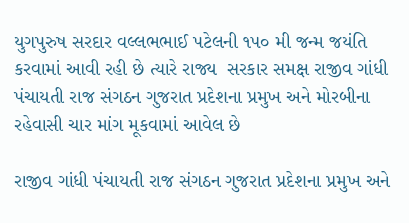યુગપુરુષ સરદાર વલ્લભભાઈ પટેલની ૧૫૦ મી જન્મ જયંતિ કરવામાં આવી રહી છે ત્યારે રાજ્ય  સરકાર સમક્ષ રાજીવ ગાંધી પંચાયતી રાજ સંગઠન ગુજરાત પ્રદેશના પ્રમુખ અને મોરબીના રહેવાસી ચાર માંગ મૂકવામાં આવેલ છે

રાજીવ ગાંધી પંચાયતી રાજ સંગઠન ગુજરાત પ્રદેશના પ્રમુખ અને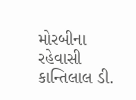મોરબીના રહેવાસી કાન્તિલાલ ડી.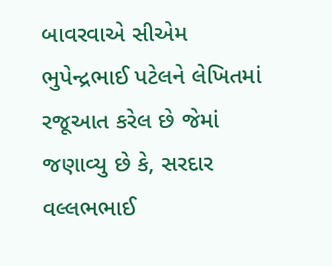બાવરવાએ સીએમ ભુપેન્દ્રભાઈ પટેલને લેખિતમાં રજૂઆત કરેલ છે જેમાં જણાવ્યુ છે કે, સરદાર વલ્લભભાઈ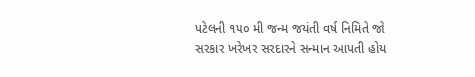પટેલની ૧૫૦ મી જન્મ જયંતી વર્ષ નિમિતે જો સરકાર ખરેખર સરદારને સન્માન આપતી હોય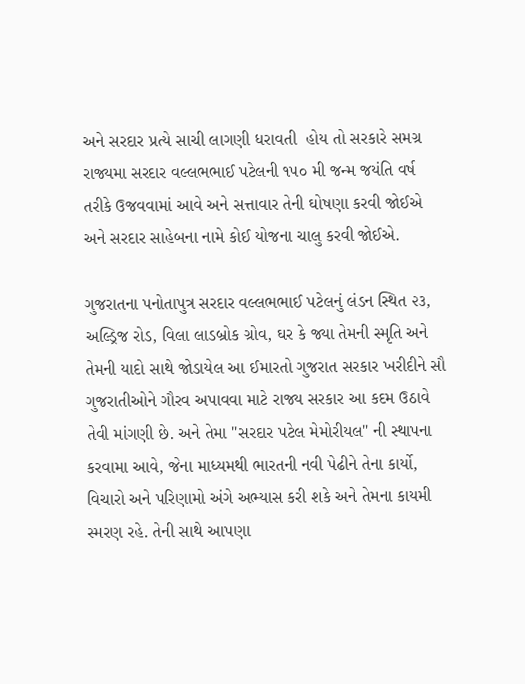અને સરદાર પ્રત્યે સાચી લાગણી ધરાવતી  હોય તો સરકારે સમગ્ર રાજ્યમા સરદાર વલ્લભભાઈ પટેલની ૧૫૦ મી જન્મ જયંતિ વર્ષ તરીકે ઉજવવામાં આવે અને સત્તાવાર તેની ઘોષણા કરવી જોઈએ અને સરદાર સાહેબના નામે કોઈ યોજના ચાલુ કરવી જોઈએ.

ગુજરાતના પનોતાપુત્ર સરદાર વલ્લભભાઈ પટેલનું લંડન સ્થિત ૨૩, અલ્ડ્રિજ રોડ, વિલા લાડબ્રોક ગ્રોવ, ઘર કે જ્યા તેમની સ્મૃતિ અને તેમની યાદો સાથે જોડાયેલ આ ઈમારતો ગુજરાત સરકાર ખરીદીને સૌ ગુજરાતીઓને ગૌરવ અપાવવા માટે રાજ્ય સરકાર આ કદમ ઉઠાવે તેવી માંગણી છે. અને તેમા "સરદાર પટેલ મેમોરીયલ" ની સ્થાપના કરવામા આવે, જેના માધ્યમથી ભારતની નવી પેઢીને તેના કાર્યો, વિચારો અને પરિણામો અંગે અભ્યાસ કરી શકે અને તેમના કાયમી સ્મરણ રહે. તેની સાથે આપણા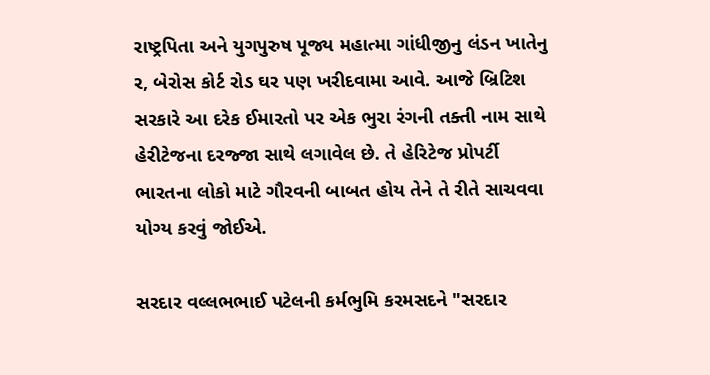રાષ્ટ્રપિતા અને યુગપુરુષ પૂજ્ય મહાત્મા ગાંધીજીનુ લંડન ખાતેનુ ર, બેરોસ કોર્ટ રોડ ઘર પણ ખરીદવામા આવે. આજે બ્રિટિશ સરકારે આ દરેક ઈમારતો પર એક ભુરા રંગની તક્તી નામ સાથે હેરીટેજના દરજ્જા સાથે લગાવેલ છે. તે હેરિટેજ પ્રોપર્ટી ભારતના લોકો માટે ગૌરવની બાબત હોય તેને તે રીતે સાચવવા યોગ્ય કરવું જોઈએ.

સરદાર વલ્લભભાઈ પટેલની કર્મભુમિ કરમસદને "સરદાર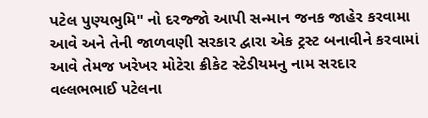પટેલ પુણ્યભુમિ" નો દરજ્જો આપી સન્માન જનક જાહેર કરવામા આવે અને તેની જાળવણી સરકાર દ્વારા એક ટ્રસ્ટ બનાવીને કરવામાં આવે તેમજ ખરેખર મોટેરા ક્રીકેટ સ્ટેડીયમનુ નામ સરદાર વલ્લભભાઈ પટેલના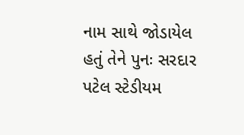નામ સાથે જોડાયેલ હતું તેને પુનઃ સરદાર પટેલ સ્ટેડીયમ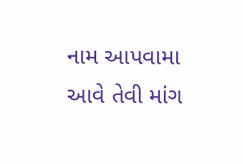નામ આપવામા આવે તેવી માંગ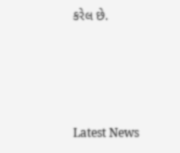કરેલ છે.




Latest News